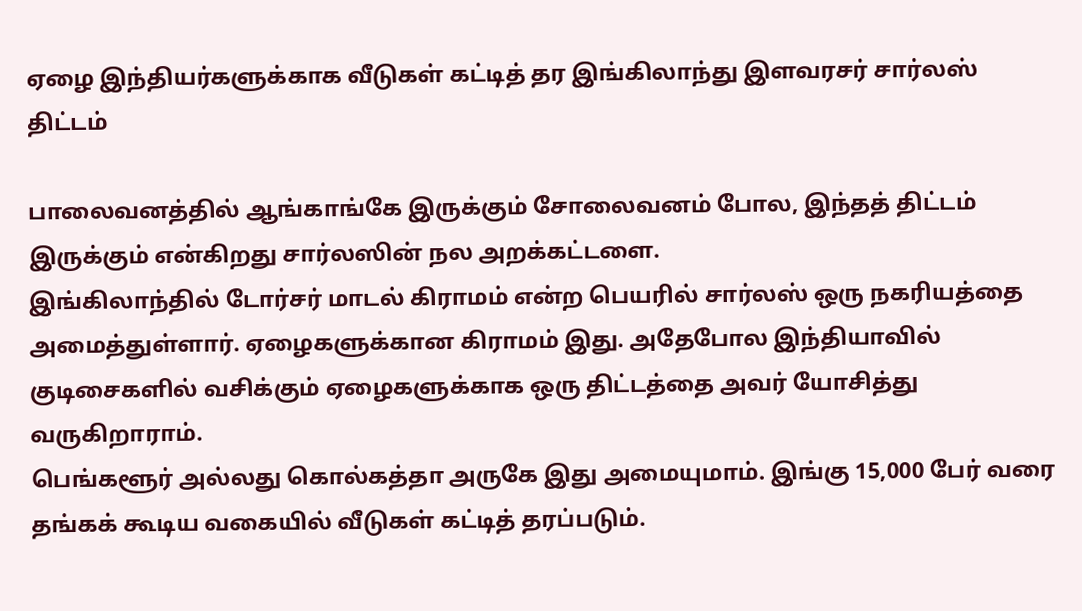ஏழை இந்தியர்களுக்காக வீடுகள் கட்டித் தர இங்கிலாந்து இளவரசர் சார்லஸ் திட்டம்

பாலைவனத்தில் ஆங்காங்கே இருக்கும் சோலைவனம் போல, இந்தத் திட்டம் இருக்கும் என்கிறது சார்லஸின் நல அறக்கட்டளை.
இங்கிலாந்தில் டோர்சர் மாடல் கிராமம் என்ற பெயரில் சார்லஸ் ஒரு நகரியத்தை அமைத்துள்ளார். ஏழைகளுக்கான கிராமம் இது. அதேபோல இந்தியாவில் குடிசைகளில் வசிக்கும் ஏழைகளுக்காக ஒரு திட்டத்தை அவர் யோசித்து வருகிறாராம்.
பெங்களூர் அல்லது கொல்கத்தா அருகே இது அமையுமாம். இங்கு 15,000 பேர் வரை தங்கக் கூடிய வகையில் வீடுகள் கட்டித் தரப்படும்.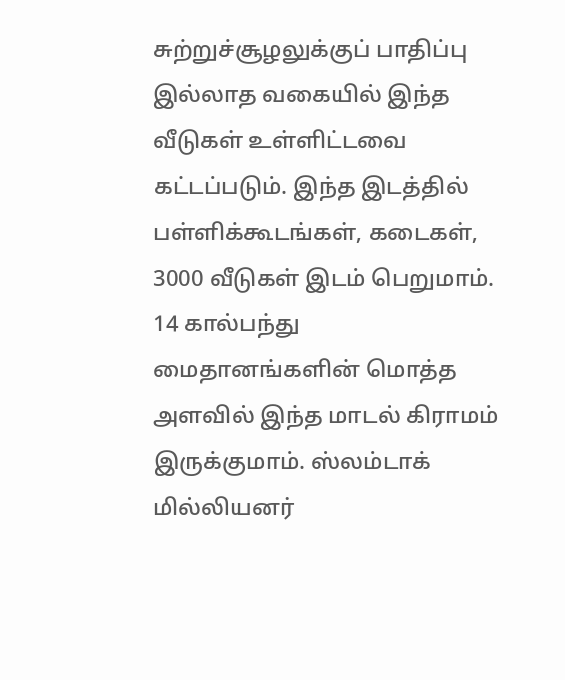சுற்றுச்சூழலுக்குப் பாதிப்பு இல்லாத வகையில் இந்த வீடுகள் உள்ளிட்டவை கட்டப்படும். இந்த இடத்தில் பள்ளிக்கூடங்கள், கடைகள், 3000 வீடுகள் இடம் பெறுமாம்.
14 கால்பந்து மைதானங்களின் மொத்த அளவில் இந்த மாடல் கிராமம் இருக்குமாம். ஸ்லம்டாக் மில்லியனர்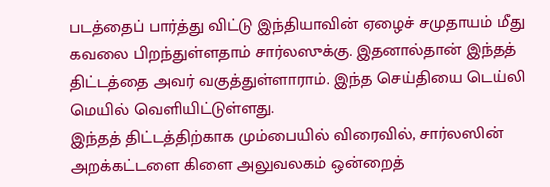படத்தைப் பார்த்து விட்டு இந்தியாவின் ஏழைச் சமுதாயம் மீது கவலை பிறந்துள்ளதாம் சார்லஸுக்கு. இதனால்தான் இந்தத் திட்டத்தை அவர் வகுத்துள்ளாராம். இந்த செய்தியை டெய்லி மெயில் வெளியிட்டுள்ளது.
இந்தத் திட்டத்திற்காக மும்பையில் விரைவில், சார்லஸின் அறக்கட்டளை கிளை அலுவலகம் ஒன்றைத்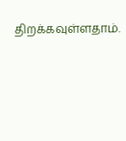திறக்கவுள்ளதாம்.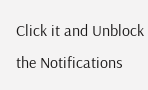Click it and Unblock the Notifications